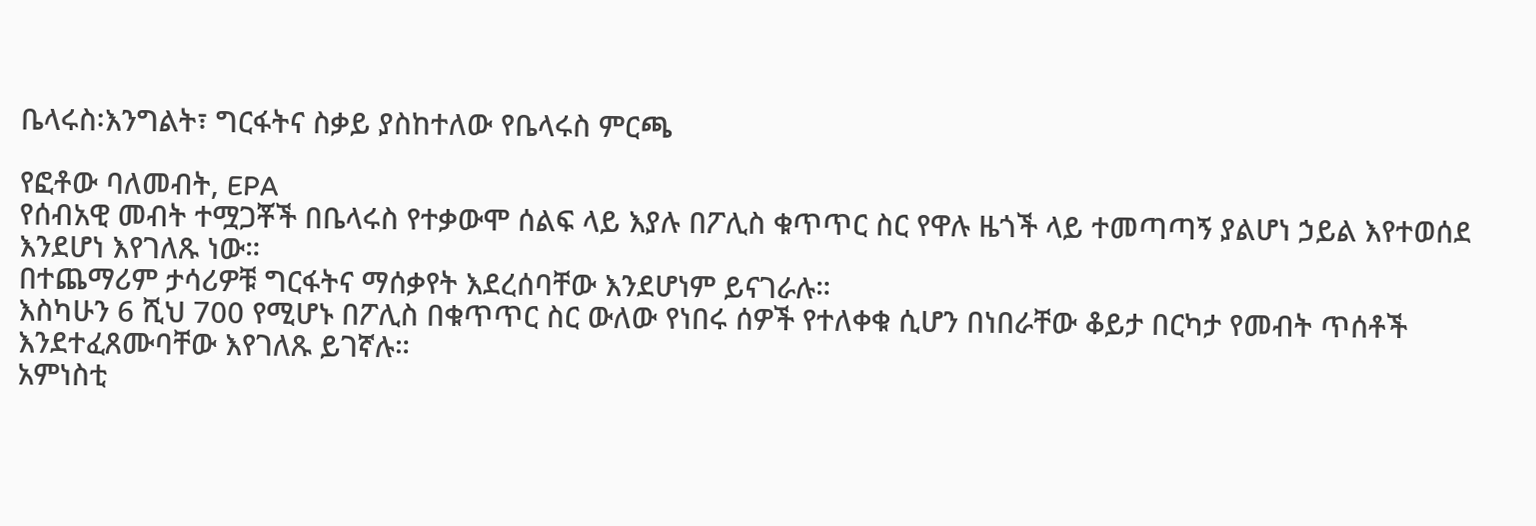ቤላሩስ፡እንግልት፣ ግርፋትና ስቃይ ያስከተለው የቤላሩስ ምርጫ

የፎቶው ባለመብት, EPA
የሰብአዊ መብት ተሟጋቾች በቤላሩስ የተቃውሞ ሰልፍ ላይ እያሉ በፖሊስ ቁጥጥር ስር የዋሉ ዜጎች ላይ ተመጣጣኝ ያልሆነ ኃይል እየተወሰደ እንደሆነ እየገለጹ ነው።
በተጨማሪም ታሳሪዎቹ ግርፋትና ማሰቃየት እደረሰባቸው እንደሆነም ይናገራሉ።
እስካሁን 6 ሺህ 700 የሚሆኑ በፖሊስ በቁጥጥር ስር ውለው የነበሩ ሰዎች የተለቀቁ ሲሆን በነበራቸው ቆይታ በርካታ የመብት ጥሰቶች እንደተፈጸሙባቸው እየገለጹ ይገኛሉ።
አምነስቲ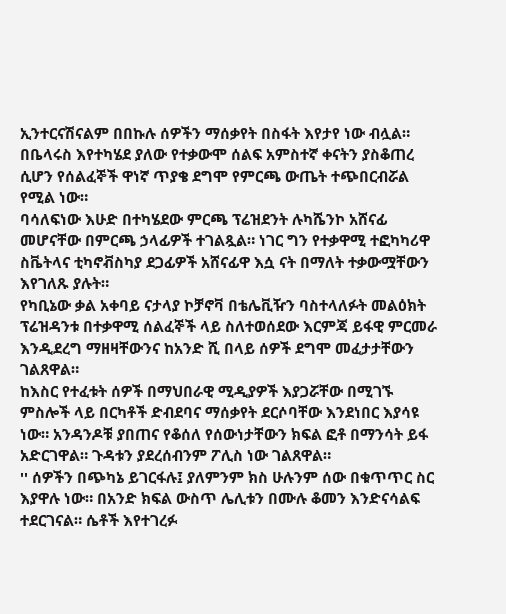ኢንተርናሽናልም በበኩሉ ሰዎችን ማሰቃየት በስፋት እየታየ ነው ብሏል። በቤላሩስ እየተካሄደ ያለው የተቃውሞ ሰልፍ አምስተኛ ቀናትን ያስቆጠረ ሲሆን የሰልፈኞች ዋነኛ ጥያቄ ደግሞ የምርጫ ውጤት ተጭበርብሯል የሚል ነው።
ባሳለፍነው እሁድ በተካሄደው ምርጫ ፕሬዝደንት ሉካሼንኮ አሸናፊ መሆናቸው በምርጫ ኃላፊዎች ተገልጿል። ነገር ግን የተቃዋሚ ተፎካካሪዋ ስቬትላና ቲካኖቭስካያ ደጋፊዎች አሸናፊዋ እሷ ናት በማለት ተቃውሟቸውን እየገለጹ ያሉት።
የካቢኔው ቃል አቀባይ ናታላያ ኮቻኖቫ በቴሌቪዥን ባስተላለፉት መልዕክት ፕሬዝዳንቱ በተቃዋሚ ሰልፈኞች ላይ ስለተወሰደው እርምጃ ይፋዊ ምርመራ እንዲደረግ ማዘዛቸውንና ከአንድ ሺ በላይ ሰዎች ደግሞ መፈታታቸውን ገልጸዋል።
ከእስር የተፈቱት ሰዎች በማህበራዊ ሚዲያዎች እያጋሯቸው በሚገኙ ምስሎች ላይ በርካቶች ድብደባና ማሰቃየት ደርሶባቸው እንደነበር እያሳዩ ነው። አንዳንዶቹ ያበጠና የቆሰለ የሰውነታቸውን ክፍል ፎቶ በማንሳት ይፋ አድርገዋል። ጉዳቱን ያደረሰብንም ፖሊስ ነው ገልጸዋል።
'' ሰዎችን በጭካኔ ይገርፋሉ፤ ያለምንም ክስ ሁሉንም ሰው በቁጥጥር ስር እያዋሉ ነው። በአንድ ክፍል ውስጥ ሌሊቱን በሙሉ ቆመን እንድናሳልፍ ተደርገናል። ሴቶች እየተገረፉ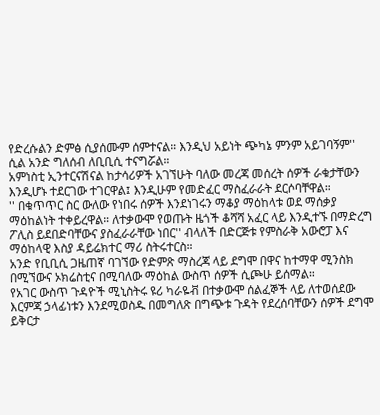የድረሱልን ድምፅ ሲያሰሙም ሰምተናል። እንዲህ አይነት ጭካኔ ምንም አይገባኝም'' ሲል አንድ ግለሰብ ለቢቢሲ ተናግሯል።
አምነስቲ ኢንተርናሽናል ከታሳሪዎች አገኘሁት ባለው መረጃ መሰረት ሰዎች ራቁታቸውን እንዲሆኑ ተደርገው ተገርዋል፤ እንዲሁም የመድፈር ማስፈራራት ደርሶባቸዋል።
'' በቁጥጥር ስር ውለው የነበሩ ሰዎች እንደነገሩን ማቆያ ማዕከላቱ ወደ ማሰቃያ ማዕከልነት ተቀይረዋል። ለተቃውሞ የወጡት ዜጎች ቆሻሻ አፈር ላይ እንዲተኙ በማድረግ ፖሊስ ይደበድባቸውና ያስፈራራቸው ነበር'' ብላለች በድርጅቱ የምስራቅ አውሮፓ እና ማዕከላዊ እስያ ዳይሬክተር ማሪ ስትሩተርስ።
አንድ የቢቢሲ ጋዜጠኛ ባገኘው የድምጽ ማስረጃ ላይ ደግሞ በዋና ከተማዋ ሚንስክ በሚኘውና ኦክሬስቲና በሚባለው ማዕከል ውስጥ ሰዎች ሲጮሁ ይሰማል።
የአገር ውስጥ ጉዳዮች ሚኒስትሩ ዩሪ ካራዬቭ በተቃውሞ ሰልፈኞች ላይ ለተወሰደው እርምጃ ኃላፊነቱን እንደሚወስዱ በመግለጽ በግጭቱ ጉዳት የደረሰባቸውን ሰዎች ደግሞ ይቅርታ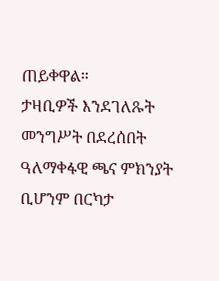ጠይቀዋል።
ታዛቢዎች እንደገለጹት መንግሥት በደረሰበት ዓለማቀፋዊ ጫና ምክንያት ቢሆንም በርካታ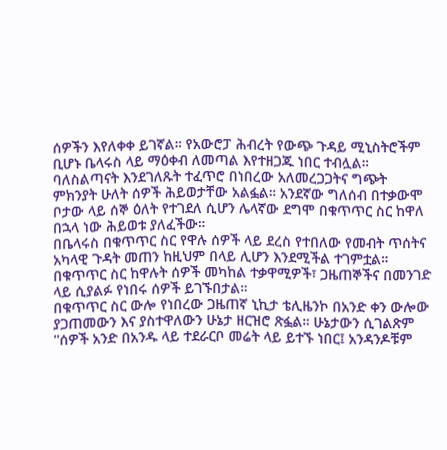ሰዎችን እየለቀቀ ይገኛል። የአውሮፓ ሕብረት የውጭ ጉዳይ ሚኒስትሮችም ቢሆኑ ቤላሩስ ላይ ማዕቀብ ለመጣል እየተዘጋጁ ነበር ተብሏል።
ባለስልጣናት እንደገለጹት ተፈጥሮ በነበረው አለመረጋጋትና ግጭት ምክንያት ሁለት ሰዎች ሕይወታቸው አልፏል። አንደኛው ግለሰብ በተቃውሞ ቦታው ላይ ሰኞ ዕለት የተገደለ ሲሆን ሌላኛው ደግሞ በቁጥጥር ስር ከዋለ በኋላ ነው ሕይወቱ ያለፈችው።
በቤላሩስ በቁጥጥር ስር የዋሉ ሰዎች ላይ ደረስ የተበለው የመብት ጥሰትና አካላዊ ጉዳት መጠን ከዚህም በላይ ሊሆን እንደሚችል ተገምቷል። በቁጥጥር ስር ከዋሉት ሰዎች መካከል ተቃዋሚዎች፣ ጋዜጠኞችና በመንገድ ላይ ሲያልፉ የነበሩ ሰዎች ይገኙበታል።
በቁጥጥር ስር ውሎ የነበረው ጋዜጠኛ ኒኪታ ቴሊዜንኮ በአንድ ቀን ውሎው ያጋጠመውን እና ያስተዋለውን ሁኔታ ዘርዝሮ ጽፏል። ሁኔታውን ሲገልጽም ''ሰዎች አንድ በአንዱ ላይ ተደራርቦ መሬት ላይ ይተኙ ነበር፤ አንዳንዶቹም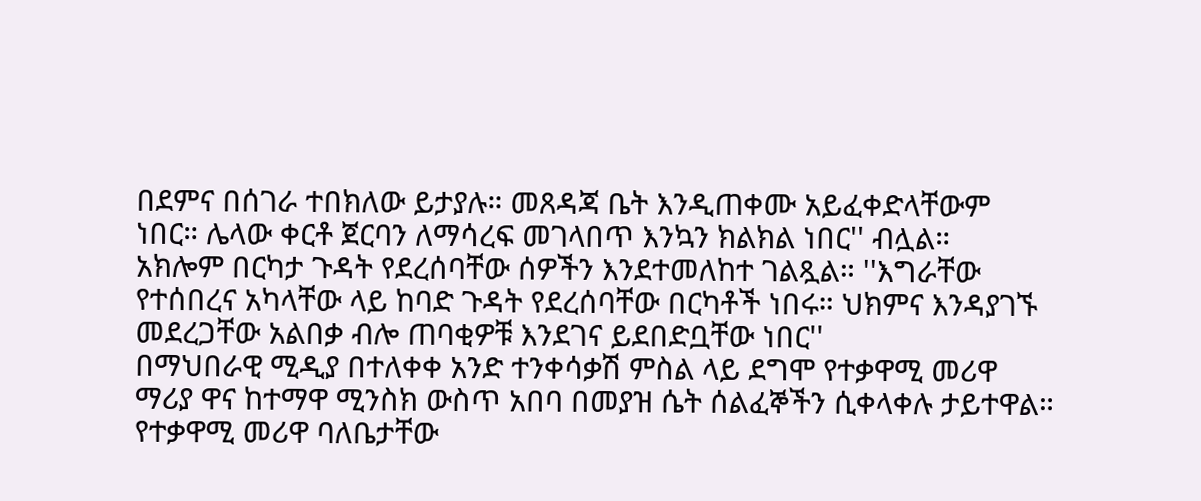በደምና በሰገራ ተበክለው ይታያሉ። መጸዳጃ ቤት እንዲጠቀሙ አይፈቀድላቸውም ነበር። ሌላው ቀርቶ ጀርባን ለማሳረፍ መገላበጥ እንኳን ክልክል ነበር'' ብሏል።
አክሎም በርካታ ጉዳት የደረሰባቸው ሰዎችን እንደተመለከተ ገልጿል። ''እግራቸው የተሰበረና አካላቸው ላይ ከባድ ጉዳት የደረሰባቸው በርካቶች ነበሩ። ህክምና እንዳያገኙ መደረጋቸው አልበቃ ብሎ ጠባቂዎቹ እንደገና ይደበድቧቸው ነበር''
በማህበራዊ ሚዲያ በተለቀቀ አንድ ተንቀሳቃሽ ምስል ላይ ደግሞ የተቃዋሚ መሪዋ ማሪያ ዋና ከተማዋ ሚንስክ ውስጥ አበባ በመያዝ ሴት ሰልፈኞችን ሲቀላቀሉ ታይተዋል።
የተቃዋሚ መሪዋ ባለቤታቸው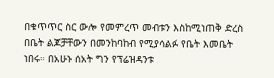በቁጥጥር ስር ውሎ የመምረጥ መብቱን እስከሚነጠቅ ድረስ በቤት ልጆቻቸውን በመንከባከብ የሚያሳልፉ የቤት እመቤት ነበሩ። በአሁኑ ሰአት ግን የፕሬዝዳንቱ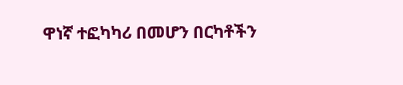ዋነኛ ተፎካካሪ በመሆን በርካቶችን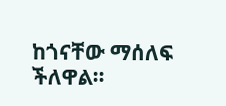ከጎናቸው ማሰለፍ ችለዋል።